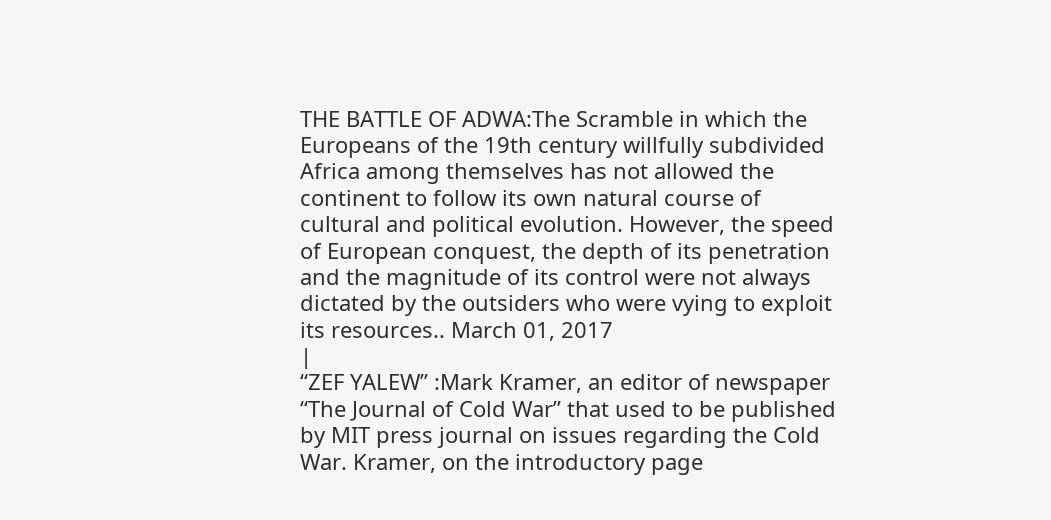THE BATTLE OF ADWA:The Scramble in which the Europeans of the 19th century willfully subdivided Africa among themselves has not allowed the continent to follow its own natural course of cultural and political evolution. However, the speed of European conquest, the depth of its penetration and the magnitude of its control were not always dictated by the outsiders who were vying to exploit its resources.. March 01, 2017
|
“ZEF YALEW” :Mark Kramer, an editor of newspaper “The Journal of Cold War” that used to be published by MIT press journal on issues regarding the Cold War. Kramer, on the introductory page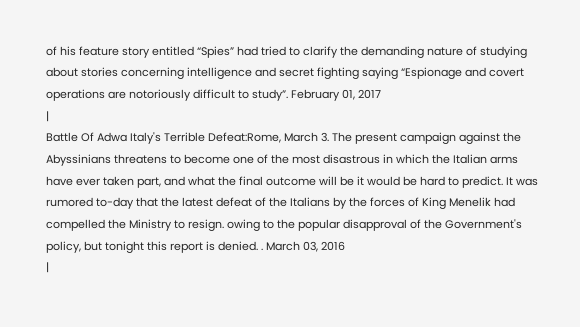of his feature story entitled “Spies” had tried to clarify the demanding nature of studying about stories concerning intelligence and secret fighting saying “Espionage and covert operations are notoriously difficult to study”. February 01, 2017
|
Battle Of Adwa Italy's Terrible Defeat:Rome, March 3. The present campaign against the Abyssinians threatens to become one of the most disastrous in which the Italian arms have ever taken part, and what the final outcome will be it would be hard to predict. It was rumored to-day that the latest defeat of the Italians by the forces of King Menelik had compelled the Ministry to resign. owing to the popular disapproval of the Government's policy, but tonight this report is denied. . March 03, 2016
|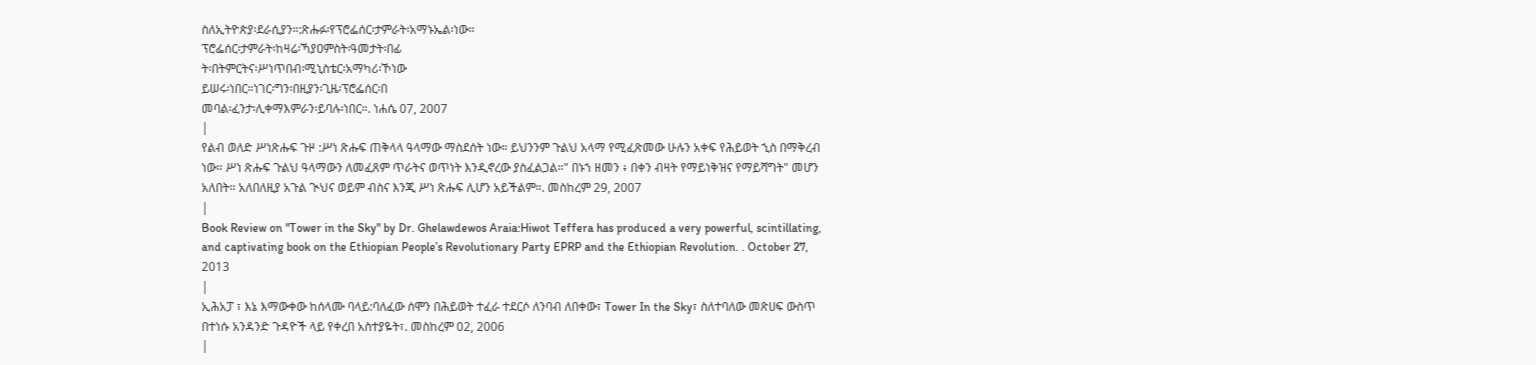ስለኢትዮጵያ፡ደራሲያን።:ጽሑፉ፡የፕሮፌሰር፡ታምራት፡አማኑኤል፡ነው።
ፕሮፌሰር፡ታምራት፡ከዛሬ፡ኻያዐምስት፡ዓመታት፡በፊ
ት፡በትምርትና፡ሥነጥበብ፡ሚኒስቴር፡አማካሪ፡ኾነው
ይሠሩ፡ነበር።ነገር፡ግን፡በዚያን፡ጊዜ፡ፕሮፌሰር፡በ
መባል፡ፈንታ፡ሊቀማእምራን፡ይባሉ፡ነበር።. ነሐሴ 07, 2007
|
የልብ ወለድ ሥነጽሑፍ ጉዞ :ሥነ ጽሑፍ ጠቅላላ ዓላማው ማስደሰት ነው። ይህንንም ጉልህ አላማ የሚፈጽመው ሁሉን አቀፍ የሕይወት ኂስ በማቅረብ ነው። ሥነ ጽሑፍ ጉልህ ዓላማውን ለመፈጸም ጥራትና ወጥነት እንዲኖረው ያስፈልጋል።" በኑኀ ዘመን ፥ በቀን ብዛት የማይነቅዝና የማይሻግት" መሆን አለበት። አለበለዚያ አጉል ጒህና ወይም ብስና እንጂ ሥነ ጽሑፍ ሊሆን አይችልም።. መስከረም 29, 2007
|
Book Review on "Tower in the Sky" by Dr. Ghelawdewos Araia:Hiwot Teffera has produced a very powerful, scintillating, and captivating book on the Ethiopian People’s Revolutionary Party EPRP and the Ethiopian Revolution. . October 27, 2013
|
ኢሕአፓ ፣ እኔ እማውቀው ከሰላሙ ባላይ:ባለፈው ሰሞን በሕይወት ተፈራ ተደርሶ ለንባብ ለበቀው፣ Tower In the Sky፣ ስለተባለው መጽሀፍ ውስጥ በተነሱ አንዳንድ ጉዳዮች ላይ የቀረበ አስተያዬት፣. መስከረም 02, 2006
|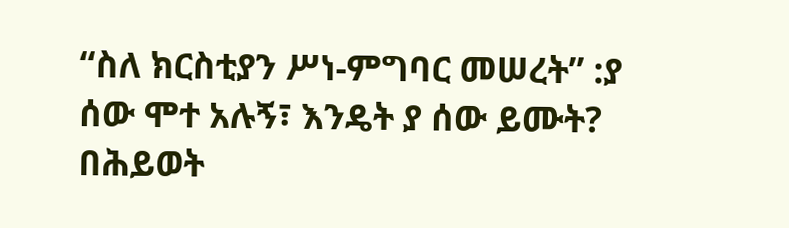“ስለ ክርስቲያን ሥነ-ምግባር መሠረት” :ያ ሰው ሞተ አሉኝ፣ እንዴት ያ ሰው ይሙት?
በሕይወት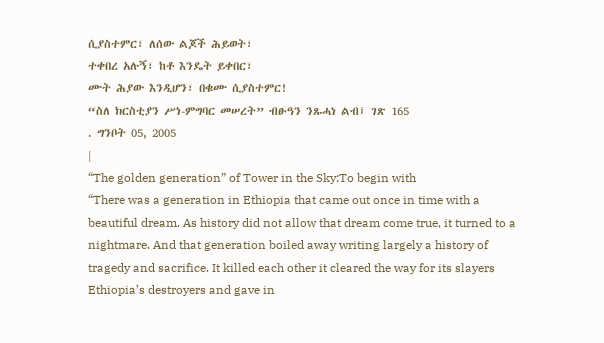ሲያስተምር፣ ለሰው ልጆች ሕይወት፣
ተቀበረ አሉኝ፣ ከቶ እንዴት ይቀበር፣
ሙት ሕያው እንዲሆን፣ በቁሙ ሲያስተምር!
“ስለ ክርስቲያን ሥነ-ምግባር መሠረት” ብፁዓን ንጹሓነ ልብ፤ ገጽ 165
. ግንቦት 05, 2005
|
“The golden generation” of Tower in the Sky:To begin with
“There was a generation in Ethiopia that came out once in time with a beautiful dream. As history did not allow that dream come true, it turned to a nightmare. And that generation boiled away writing largely a history of tragedy and sacrifice. It killed each other it cleared the way for its slayers Ethiopia’s destroyers and gave in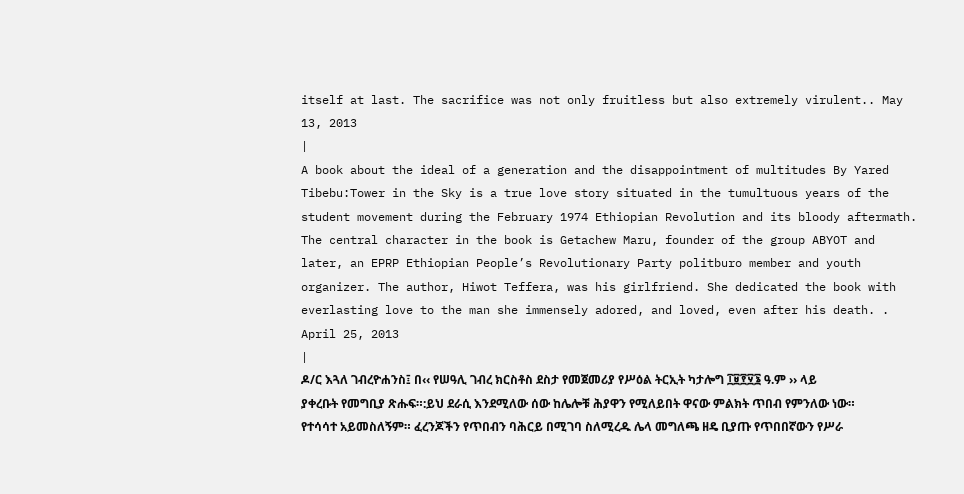itself at last. The sacrifice was not only fruitless but also extremely virulent.. May 13, 2013
|
A book about the ideal of a generation and the disappointment of multitudes By Yared Tibebu:Tower in the Sky is a true love story situated in the tumultuous years of the student movement during the February 1974 Ethiopian Revolution and its bloody aftermath. The central character in the book is Getachew Maru, founder of the group ABYOT and later, an EPRP Ethiopian People’s Revolutionary Party politburo member and youth organizer. The author, Hiwot Teffera, was his girlfriend. She dedicated the book with everlasting love to the man she immensely adored, and loved, even after his death. . April 25, 2013
|
ዶ/ር እጓለ ገብረዮሐንስ፤ በ‹‹ የሠዓሊ ገብረ ክርስቶስ ደስታ የመጀመሪያ የሥዕል ትርኢት ካታሎግ ፲፱፻፶፮ ዓ.ም ›› ላይ ያቀረቡት የመግቢያ ጽሑፍ።:ይህ ደራሲ እንደሚለው ሰው ከሌሎቹ ሕያዋን የሚለይበት ዋናው ምልክት ጥበብ የምንለው ነው። የተሳሳተ አይመስለኝም። ፈረንጆችን የጥበብን ባሕርይ በሚገባ ስለሚረዱ ሌላ መግለጫ ዘዴ ቢያጡ የጥበበኛውን የሥራ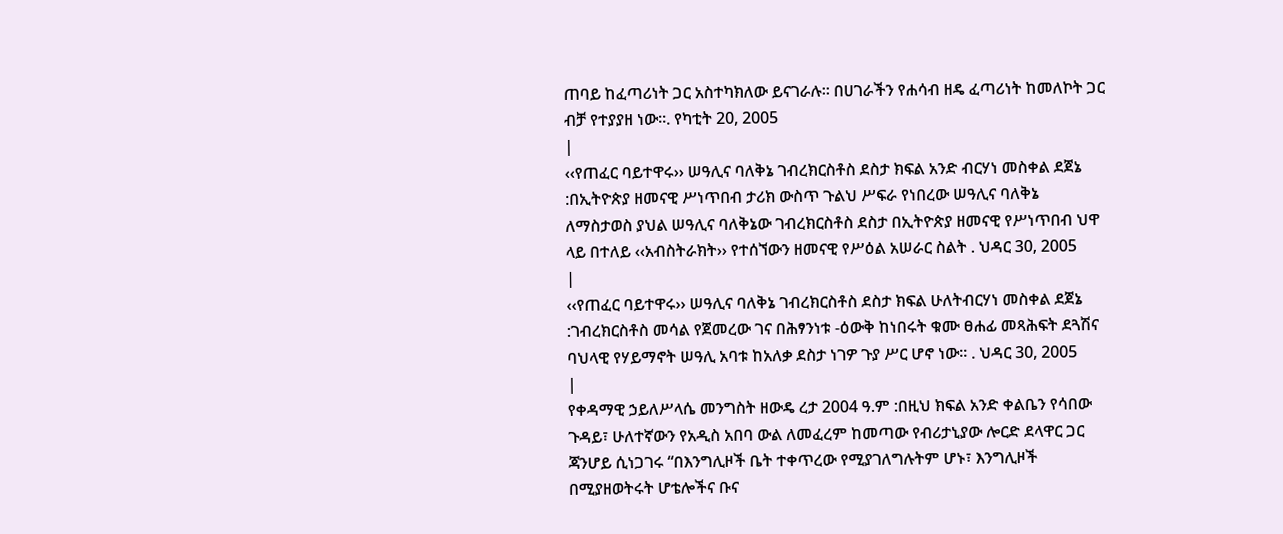ጠባይ ከፈጣሪነት ጋር አስተካክለው ይናገራሉ። በሀገራችን የሐሳብ ዘዴ ፈጣሪነት ከመለኮት ጋር ብቻ የተያያዘ ነው።. የካቲት 20, 2005
|
‹‹የጠፈር ባይተዋሩ›› ሠዓሊና ባለቅኔ ገብረክርስቶስ ደስታ ክፍል አንድ ብርሃነ መስቀል ደጀኔ :በኢትዮጵያ ዘመናዊ ሥነጥበብ ታሪክ ውስጥ ጉልህ ሥፍራ የነበረው ሠዓሊና ባለቅኔ
ለማስታወስ ያህል ሠዓሊና ባለቅኔው ገብረክርስቶስ ደስታ በኢትዮጵያ ዘመናዊ የሥነጥበብ ህዋ ላይ በተለይ ‹‹አብስትራክት›› የተሰኘውን ዘመናዊ የሥዕል አሠራር ስልት . ህዳር 30, 2005
|
‹‹የጠፈር ባይተዋሩ›› ሠዓሊና ባለቅኔ ገብረክርስቶስ ደስታ ክፍል ሁለትብርሃነ መስቀል ደጀኔ :ገብረክርስቶስ መሳል የጀመረው ገና በሕፃንነቱ -ዕውቅ ከነበሩት ቁሙ ፀሐፊ መጻሕፍት ደጓሽና ባህላዊ የሃይማኖት ሠዓሊ አባቱ ከአለቃ ደስታ ነገዎ ጉያ ሥር ሆኖ ነው፡፡ . ህዳር 30, 2005
|
የቀዳማዊ ኃይለሥላሴ መንግስት ዘውዴ ረታ 2004 ዓ.ም :በዚህ ክፍል አንድ ቀልቤን የሳበው ጉዳይ፣ ሁለተኛውን የአዲስ አበባ ውል ለመፈረም ከመጣው የብሪታኒያው ሎርድ ደላዋር ጋር ጃንሆይ ሲነጋገሩ “በእንግሊዞች ቤት ተቀጥረው የሚያገለግሉትም ሆኑ፣ እንግሊዞች በሚያዘወትሩት ሆቴሎችና ቡና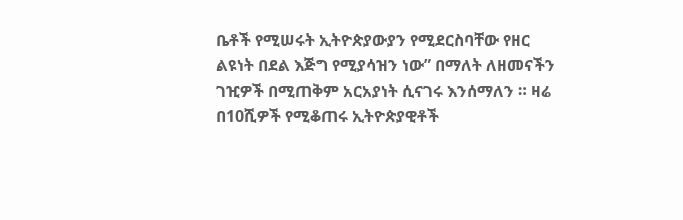ቤቶች የሚሠሩት ኢትዮጵያውያን የሚደርስባቸው የዘር ልዩነት በደል እጅግ የሚያሳዝን ነው” በማለት ለዘመናችን ገዢዎች በሚጠቅም አርአያነት ሲናገሩ እንሰማለን ። ዛሬ በ10ሺዎች የሚቆጠሩ ኢትዮጵያዊቶች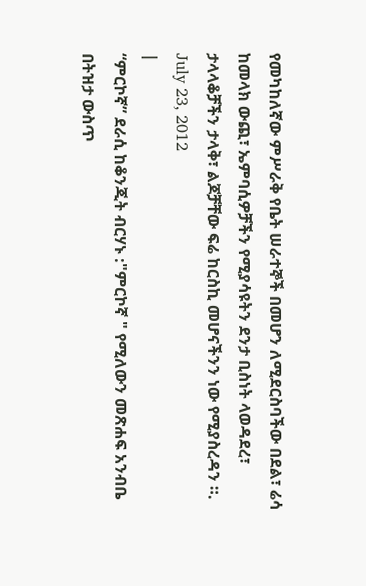የመካከለኛው ምሥራቅ የቤት ሠራተኞች በመሆን ለሚደርስባችው በደል፣ ሬሳ ከመላክ ውጪ፣ ኤምባሲዎቻችን የሚያሳዩትን ደንታ ቢስነት ላወዳደረ፣ ታላላቆቻችን ታላቅ፣ ልጆቻቸው ፍሬ ከርስኪ መሆናችንን ነው የሚያስረዳን ።. July 23, 2012
|
“ምርኮኛ” ደራሲ ከቆንጂት ብርሃኑ :"ምርኮኛ " የሚለውን መጽሐፍ አንብቤ በትዝታ ውስጥ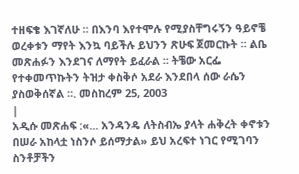ተዘፍቄ እገኛለሁ ። በእንባ እየተሞሉ የሚያስቸግሩኝን ዓይኖቼ
ወረቀቱን ማየት እንኳ ባይችሉ ይህንን ጽሁፍ ጀመርኩት ። ልቤ መጽሐፉን እንደገና ለማየት ይፈራል ። ትቼው አርፌ
የተቀመጥኩትን ትዝታ ቀስቅሶ አደራ እንደበላ ሰው ራሴን ያስወቅሰኛል ።. መስከረም 25, 2003
|
አዲሱ መጽሐፍ :«... አንዳንዴ ለትስብኤ ያላት ሐቅረት ቀኖቱን በሠራ አከላቷ ነስንሶ ይሰማታል» ይህ አረፍተ ነገር የሚገባን ስንቶቻችን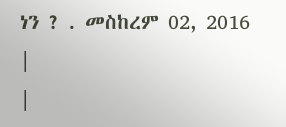ነን ? . መስከረም 02, 2016
|
|